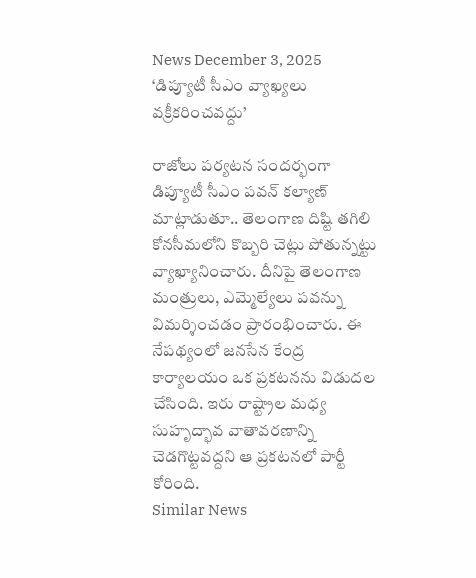News December 3, 2025
‘డిప్యూటీ సీఎం వ్యాఖ్యలు వక్రీకరించవద్దు’

రాజోలు పర్యటన సందర్భంగా డిప్యూటీ సీఎం పవన్ కల్యాణ్ మాట్లాడుతూ.. తెలంగాణ దిష్టి తగిలి కోనసీమలోని కొబ్బరి చెట్లు పోతున్నట్టు వ్యాఖ్యానించారు. దీనిపై తెలంగాణ మంత్రులు, ఎమ్మెల్యేలు పవన్ను విమర్శించడం ప్రారంభించారు. ఈ నేపథ్యంలో జనసేన కేంద్ర కార్యాలయం ఒక ప్రకటనను విడుదల చేసింది. ఇరు రాష్ట్రాల మధ్య సుహృద్భావ వాతావరణాన్ని చెడగొట్టవద్దని ఆ ప్రకటనలో పార్టీ కోరింది.
Similar News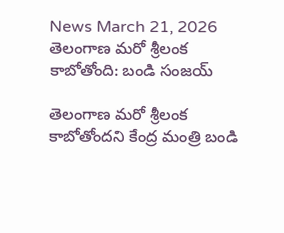News March 21, 2026
తెలంగాణ మరో శ్రీలంక కాబోతోంది: బండి సంజయ్

తెలంగాణ మరో శ్రీలంక కాబోతోందని కేంద్ర మంత్రి బండి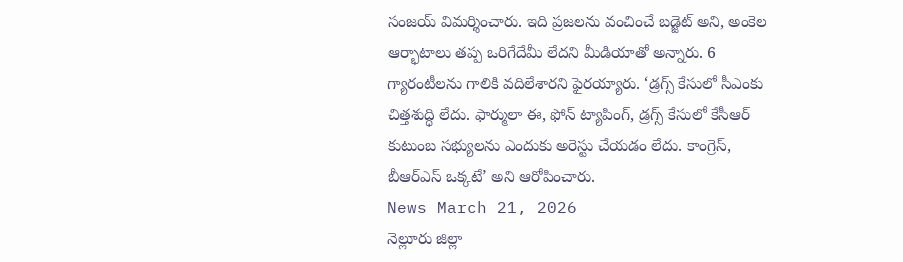సంజయ్ విమర్శించారు. ఇది ప్రజలను వంచించే బడ్జెట్ అని, అంకెల ఆర్భాటాలు తప్ప ఒరిగేదేమీ లేదని మీడియాతో అన్నారు. 6 గ్యారంటీలను గాలికి వదిలేశారని ఫైరయ్యారు. ‘డ్రగ్స్ కేసులో సీఎంకు చిత్తశుద్ధి లేదు. ఫార్ములా ఈ, ఫోన్ ట్యాపింగ్, డ్రగ్స్ కేసులో కేసీఆర్ కుటుంబ సభ్యులను ఎందుకు అరెస్టు చేయడం లేదు. కాంగ్రెస్, బీఆర్ఎస్ ఒక్కటే’ అని ఆరోపించారు.
News March 21, 2026
నెల్లూరు జిల్లా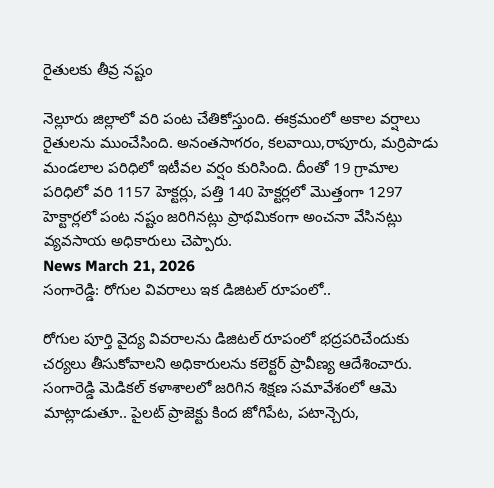రైతులకు తీవ్ర నష్టం

నెల్లూరు జిల్లాలో వరి పంట చేతికోస్తుంది. ఈక్రమంలో అకాల వర్షాలు రైతులను ముంచేసింది. అనంతసాగరం, కలవాయి,రాపూరు, మర్రిపాడు మండలాల పరిధిలో ఇటీవల వర్షం కురిసింది. దీంతో 19 గ్రామాల పరిధిలో వరి 1157 హెక్టర్లు, పత్తి 140 హెక్టర్లలో మొత్తంగా 1297 హెక్టార్లలో పంట నష్టం జరిగినట్లు ప్రాథమికంగా అంచనా వేసినట్లు వ్యవసాయ అధికారులు చెప్పారు.
News March 21, 2026
సంగారెడ్డి: రోగుల వివరాలు ఇక డిజిటల్ రూపంలో..

రోగుల పూర్తి వైద్య వివరాలను డిజిటల్ రూపంలో భద్రపరిచేందుకు చర్యలు తీసుకోవాలని అధికారులను కలెక్టర్ ప్రావీణ్య ఆదేశించారు. సంగారెడ్డి మెడికల్ కళాశాలలో జరిగిన శిక్షణ సమావేశంలో ఆమె మాట్లాడుతూ.. పైలట్ ప్రాజెక్టు కింద జోగిపేట, పటాన్చెరు,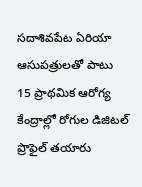సదాశివపేట ఏరియా ఆసుపత్రులతో పాటు 15 ప్రాథమిక ఆరోగ్య కేంద్రాల్లో రోగుల డిజిటల్ ప్రొఫైల్ తయారు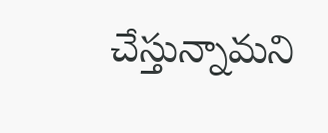చేస్తున్నామని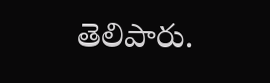తెలిపారు.